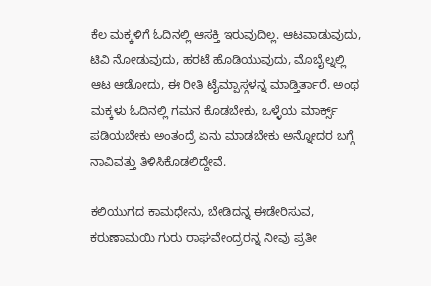ಕೆಲ ಮಕ್ಕಳಿಗೆ ಓದಿನಲ್ಲಿ ಆಸಕ್ತಿ ಇರುವುದಿಲ್ಲ. ಆಟವಾಡುವುದು, ಟಿವಿ ನೋಡುವುದು, ಹರಟೆ ಹೊಡಿಯುವುದು, ಮೊಬೈಲ್ನಲ್ಲಿ ಆಟ ಆಡೋದು, ಈ ರೀತಿ ಟೈಮ್ಪಾಸ್ಗಳನ್ನ ಮಾಡ್ತಿರ್ತಾರೆ. ಅಂಥ ಮಕ್ಕಳು ಓದಿನಲ್ಲಿ ಗಮನ ಕೊಡಬೇಕು, ಒಳ್ಳೆಯ ಮಾರ್ಕ್ಸ್ ಪಡಿಯಬೇಕು ಅಂತಂದ್ರೆ ಏನು ಮಾಡಬೇಕು ಅನ್ನೋದರ ಬಗ್ಗೆ ನಾವಿವತ್ತು ತಿಳಿಸಿಕೊಡಲಿದ್ದೇವೆ.

ಕಲಿಯುಗದ ಕಾಮಧೇನು, ಬೇಡಿದನ್ನ ಈಡೇರಿಸುವ, ಕರುಣಾಮಯಿ ಗುರು ರಾಘವೇಂದ್ರರನ್ನ ನೀವು ಪ್ರತೀ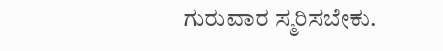ಗುರುವಾರ ಸ್ಮರಿಸಬೇಕು.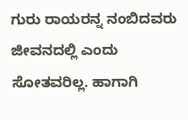ಗುರು ರಾಯರನ್ನ ನಂಬಿದವರು ಜೀವನದಲ್ಲಿ ಎಂದು ಸೋತವರಿಲ್ಲ. ಹಾಗಾಗಿ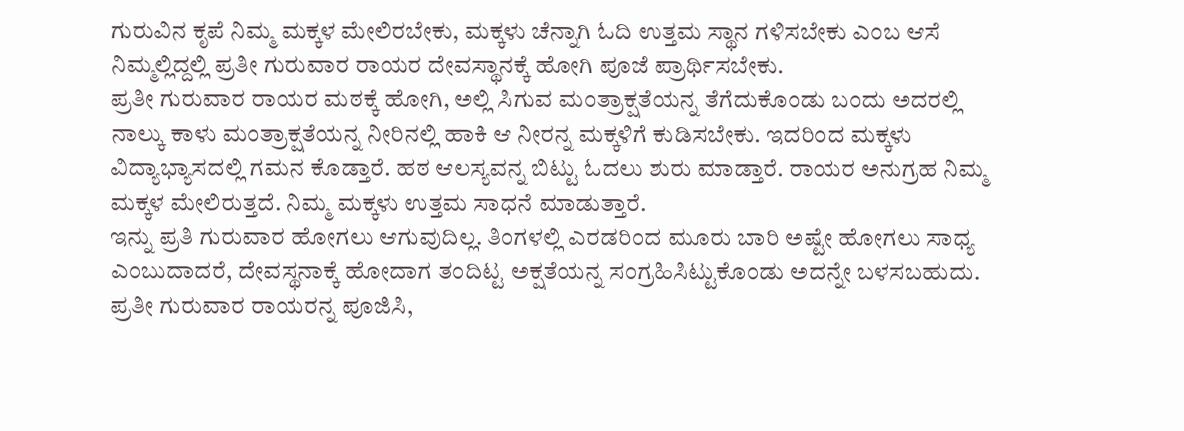ಗುರುವಿನ ಕೃಪೆ ನಿಮ್ಮ ಮಕ್ಕಳ ಮೇಲಿರಬೇಕು, ಮಕ್ಕಳು ಚೆನ್ನಾಗಿ ಓದಿ ಉತ್ತಮ ಸ್ಥಾನ ಗಳಿಸಬೇಕು ಎಂಬ ಆಸೆ ನಿಮ್ಮಲ್ಲಿದ್ದಲ್ಲಿ ಪ್ರತೀ ಗುರುವಾರ ರಾಯರ ದೇವಸ್ಥಾನಕ್ಕೆ ಹೋಗಿ ಪೂಜೆ ಪ್ರಾರ್ಥಿಸಬೇಕು.
ಪ್ರತೀ ಗುರುವಾರ ರಾಯರ ಮಠಕ್ಕೆ ಹೋಗಿ, ಅಲ್ಲಿ ಸಿಗುವ ಮಂತ್ರಾಕ್ಷತೆಯನ್ನ ತೆಗೆದುಕೊಂಡು ಬಂದು ಅದರಲ್ಲಿ ನಾಲ್ಕು ಕಾಳು ಮಂತ್ರಾಕ್ಷತೆಯನ್ನ ನೀರಿನಲ್ಲಿ ಹಾಕಿ ಆ ನೀರನ್ನ ಮಕ್ಕಳಿಗೆ ಕುಡಿಸಬೇಕು. ಇದರಿಂದ ಮಕ್ಕಳು ವಿದ್ಯಾಭ್ಯಾಸದಲ್ಲಿ ಗಮನ ಕೊಡ್ತಾರೆ. ಹಠ ಆಲಸ್ಯವನ್ನ ಬಿಟ್ಟು ಓದಲು ಶುರು ಮಾಡ್ತಾರೆ. ರಾಯರ ಅನುಗ್ರಹ ನಿಮ್ಮ ಮಕ್ಕಳ ಮೇಲಿರುತ್ತದೆ. ನಿಮ್ಮ ಮಕ್ಕಳು ಉತ್ತಮ ಸಾಧನೆ ಮಾಡುತ್ತಾರೆ.
ಇನ್ನು ಪ್ರತಿ ಗುರುವಾರ ಹೋಗಲು ಆಗುವುದಿಲ್ಲ. ತಿಂಗಳಲ್ಲಿ ಎರಡರಿಂದ ಮೂರು ಬಾರಿ ಅಷ್ಟೇ ಹೋಗಲು ಸಾಧ್ಯ ಎಂಬುದಾದರೆ, ದೇವಸ್ಥನಾಕ್ಕೆ ಹೋದಾಗ ತಂದಿಟ್ಟ ಅಕ್ಷತೆಯನ್ನ ಸಂಗ್ರಹಿಸಿಟ್ಟುಕೊಂಡು ಅದನ್ನೇ ಬಳಸಬಹುದು.
ಪ್ರತೀ ಗುರುವಾರ ರಾಯರನ್ನ ಪೂಜಿಸಿ,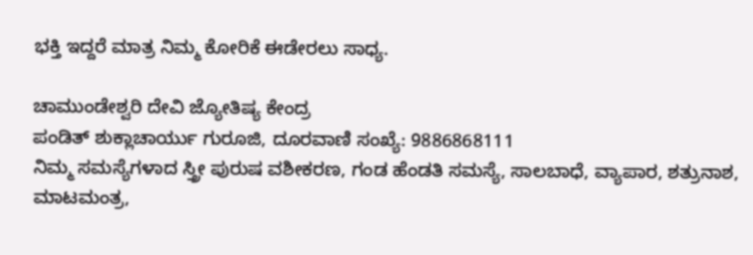ಭಕ್ತಿ ಇದ್ದರೆ ಮಾತ್ರ ನಿಮ್ಮ ಕೋರಿಕೆ ಈಡೇರಲು ಸಾಧ್ಯ.

ಚಾಮುಂಡೇಶ್ವರಿ ದೇವಿ ಜ್ಯೋತಿಷ್ಯ ಕೇಂದ್ರ
ಪಂಡಿತ್ ಶುಕ್ಲಾಚಾರ್ಯು ಗುರೂಜಿ, ದೂರವಾಣಿ ಸಂಖ್ಯೆ: 9886868111
ನಿಮ್ಮ ಸಮಸ್ಯೆಗಳಾದ ಸ್ತ್ರೀ ಪುರುಷ ವಶೀಕರಣ, ಗಂಡ ಹೆಂಡತಿ ಸಮಸ್ಯೆ, ಸಾಲಬಾಧೆ, ವ್ಯಾಪಾರ, ಶತ್ರುನಾಶ, ಮಾಟಮಂತ್ರ,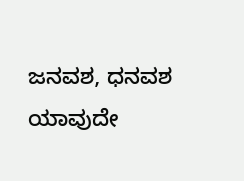ಜನವಶ, ಧನವಶ ಯಾವುದೇ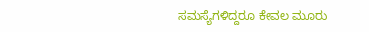ಸಮಸ್ಯೆಗಳಿದ್ದರೂ ಕೇವಲ ಮೂರು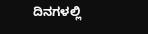ದಿನಗಳಲ್ಲಿ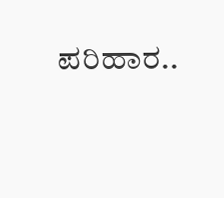ಪರಿಹಾರ..